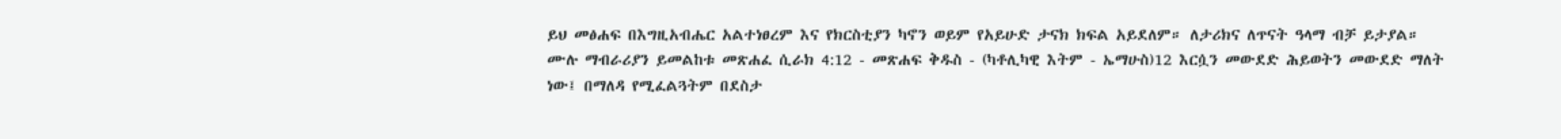ይህ መፅሐፍ በእግዚአብሔር አልተነፀረም እና የክርስቲያን ካኖን ወይም የአይሁድ ታናክ ክፍል አይደለም። ለታሪክና ለጥናት ዓላማ ብቻ ይታያል። ሙሉ ማብራሪያን ይመልከቱ መጽሐፈ ሲራክ 4:12 - መጽሐፍ ቅዱስ - (ካቶሊካዊ እትም - ኤማሁስ)12 እርሷን መውደድ ሕይወትን መውደድ ማለት ነው፤ በማለዳ የሚፈልጓትም በደስታ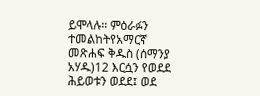ይሞላሉ። ምዕራፉን ተመልከትየአማርኛ መጽሐፍ ቅዱስ (ሰማንያ አሃዱ)12 እርሷን የወደደ ሕይወቱን ወደደ፤ ወደ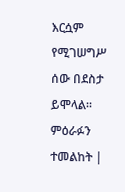እርሷም የሚገሠግሥ ሰው በደስታ ይሞላል። ምዕራፉን ተመልከት |